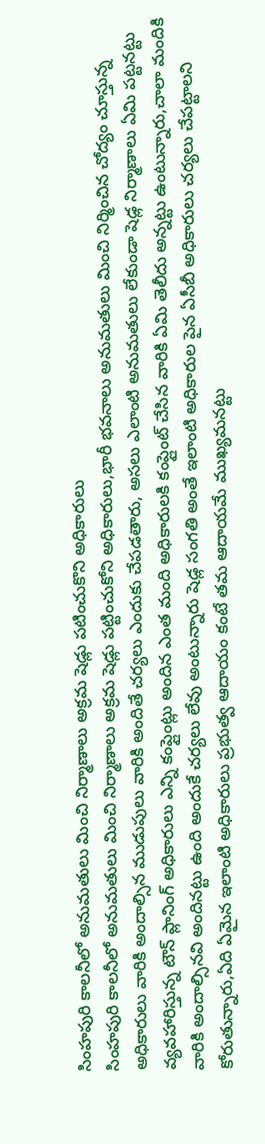సింహపురి కాలనీలో అనుమతులు మించి నిర్మాణాలు అక్రమ షెడ్లు పటించుకొని అధికారులు
సింహపురి కాలనీలో అనుమతులు మించి నిర్మాణాలు అక్రమ షెడ్లు పట్టించుకోని అధికారులు,భారీ భవనాలు అనుమతులు మించి నిర్మించిన చోద్యం చూస్తున్న అధికారులు వారికి అందాల్సిన ముడుపులు వారికి అందితే చర్యలు ఎందుకు చేపడతారు, అసలు ఎలాంటి అనుమతులు లేకుండా షెడ్ల నిర్మాణాలు ఏమి పట్టనట్టు వ్యవహారిస్తున్న టౌన్ ప్లానింగ్ అధికారులు ఎన్ని కంప్లైంట్లు అందిన ఎంత మంది అధికారులకి కంప్లైంట్ చేసిన వారికి ఏమి తెలీదు అన్నట్టు ఉంటున్నారు,చాలా మందికి వారికి అందాల్సినవి అందినట్టు ఉంది అందుకే చర్యలు లేవు అంటున్నారు షెడ్ల సంగతి అంతే ఇలాంటి అధికారుల పైన ఏసీబీ అధికారులు చర్యలు చేపట్టాలని కోరుతున్నారు,ఏది ఏమైన ఇలాంటి అధికారులు ప్రభుత్వ ఆదాయం కంటే తమ ఆదాయమే ముఖ్యమనట్టు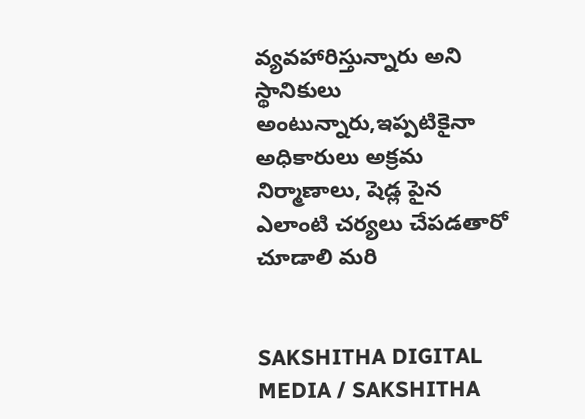వ్యవహారిస్తున్నారు అని స్థానికులు అంటున్నారు,ఇప్పటికైనా అధికారులు అక్రమ నిర్మాణాలు, షెడ్ల పైన ఎలాంటి చర్యలు చేపడతారో చూడాలి మరి


SAKSHITHA DIGITAL MEDIA / SAKSHITHA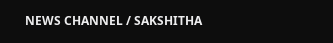NEWS CHANNEL / SAKSHITHA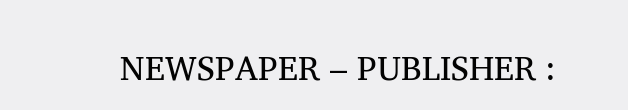NEWSPAPER – PUBLISHER :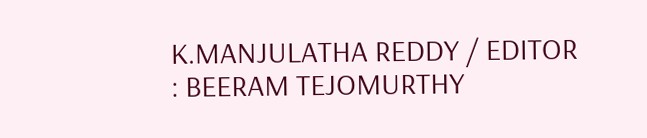K.MANJULATHA REDDY / EDITOR : BEERAM TEJOMURTHY